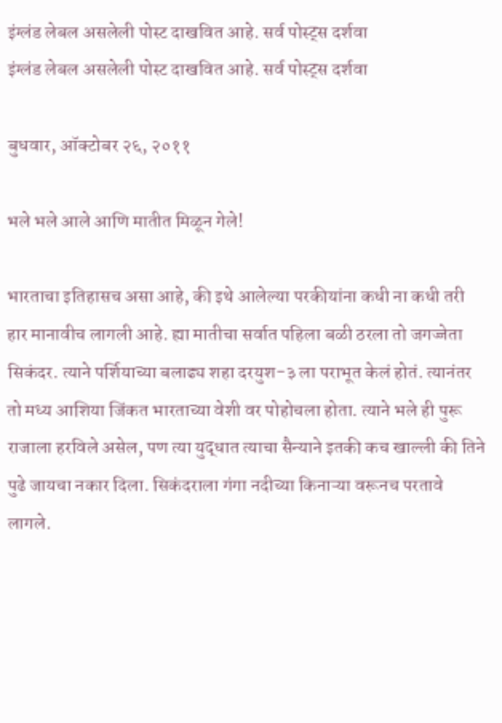इंग्लंड लेबल असलेली पोस्ट दाखवित आहे. सर्व पोस्ट्‍स दर्शवा
इंग्लंड लेबल असलेली पोस्ट दाखवित आहे. सर्व पोस्ट्‍स दर्शवा

बुधवार, ऑक्टोबर २६, २०११

भले भले आले आणि मातीत मिळून गेले!

भारताचा इतिहासच असा आहे, की इथे आलेल्या परकीयांना कधी ना कधी तरी हार मानावीच लागली आहे. ह्या मातीचा सर्वात पहिला बळी ठरला तो जगज्जेता सिकंदर. त्याने पर्शियाच्या बलाढ्य शहा दरयुश-३ ला पराभूत केलं होतं. त्यानंतर तो मध्य आशिया जिंकत भारताच्या वेशी वर पोहोचला होता. त्याने भले ही पुरू राजाला हरविले असेल, पण त्या युद्धात त्याचा सैन्याने इतकी कच खाल्ली की तिने पुढे जायचा नकार दिला. सिकंदराला गंगा नदीच्या किनाऱ्या वरूनच परतावे लागले.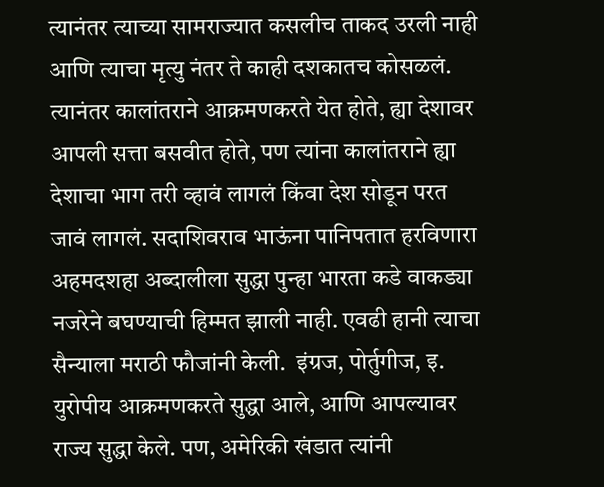त्यानंतर त्याच्या सामराज्यात कसलीच ताकद उरली नाही आणि त्याचा मृत्यु नंतर ते काही दशकातच कोसळलं. त्यानंतर कालांतराने आक्रमणकरते येत होते, ह्या देशावर आपली सत्ता बसवीत होते, पण त्यांना कालांतराने ह्या देशाचा भाग तरी व्हावं लागलं किंवा देश सोडून परत जावं लागलं. सदाशिवराव भाऊंना पानिपतात हरविणारा अहमदशहा अब्दालीला सुद्धा पुन्हा भारता कडे वाकड्या नजरेने बघण्याची हिम्मत झाली नाही. एवढी हानी त्याचा सैन्याला मराठी फौजांनी केली.  इंग्रज, पोर्तुगीज, इ. युरोपीय आक्रमणकरते सुद्धा आले, आणि आपल्यावर राज्य सुद्धा केले. पण, अमेरिकी खंडात त्यांनी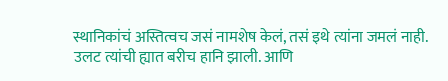स्थानिकांचं अस्तित्वच जसं नामशेष केलं, तसं इथे त्यांना जमलं नाही. उलट त्यांची ह्यात बरीच हानि झाली. आणि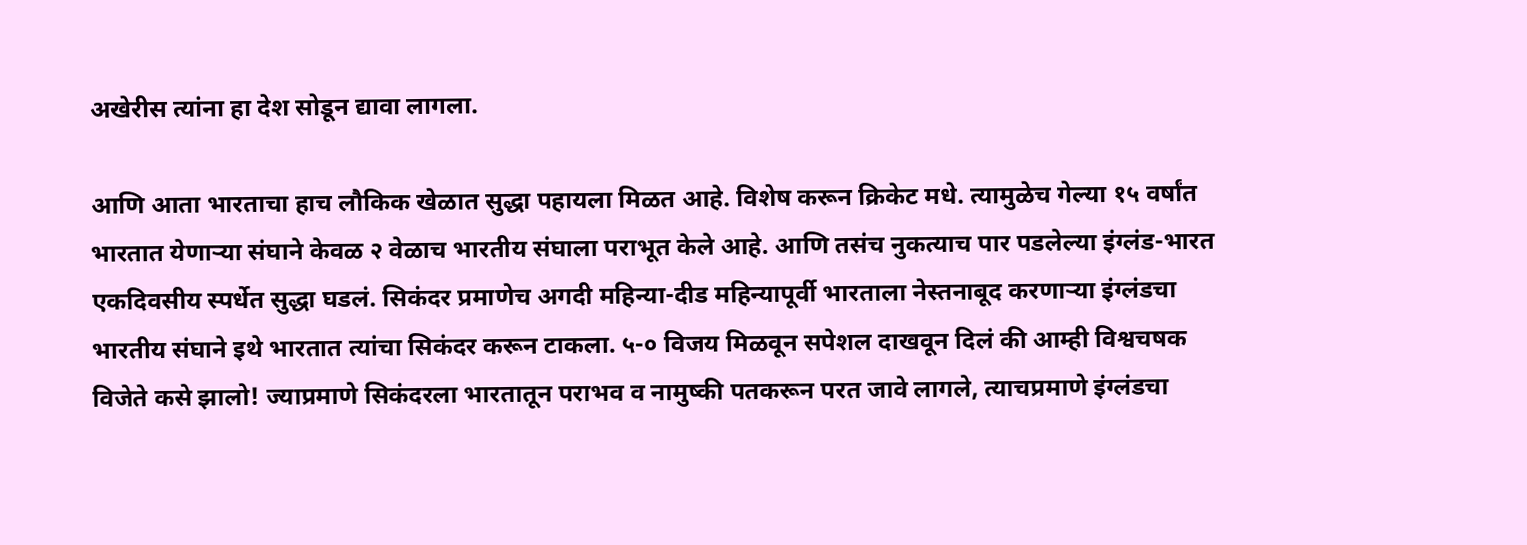अखेरीस त्यांना हा देश सोडून द्यावा लागला.

आणि आता भारताचा हाच लौकिक खेळात सुद्धा पहायला मिळत आहे. विशेष करून क्रिकेट मधे. त्यामुळेच गेल्या १५ वर्षांत भारतात येणार्‍या संघाने केवळ २ वेळाच भारतीय संघाला पराभूत केले आहे. आणि तसंच नुकत्याच पार पडलेल्या इंग्लंड-भारत एकदिवसीय स्पर्धेत सुद्धा घडलं. सिकंदर प्रमाणेच अगदी महिन्या-दीड महिन्यापूर्वी भारताला नेस्तनाबूद करणार्‍या इंग्लंडचा भारतीय संघाने इथे भारतात त्यांचा सिकंदर करून टाकला. ५-० विजय मिळवून सपेशल दाखवून दिलं की आम्ही विश्वचषक विजेते कसे झालो! ज्याप्रमाणे सिकंदरला भारतातून पराभव व नामुष्की पतकरून परत जावे लागले, त्याचप्रमाणे इंग्लंडचा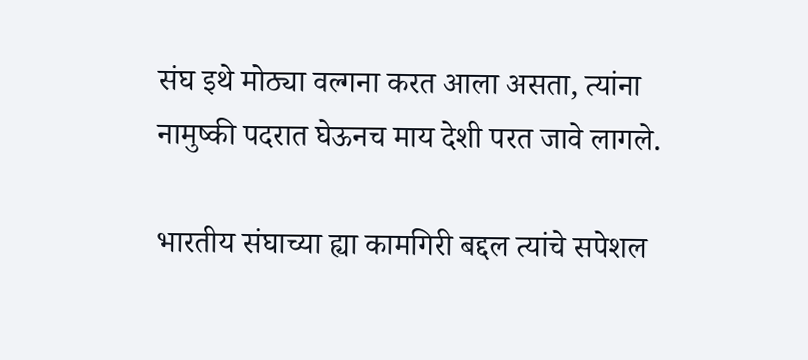संघ इथे मोठ्या वल्गना करत आला असता, त्यांना नामुष्की पदरात घेऊनच माय देशी परत जावे लागले.

भारतीय संघाच्या ह्या कामगिरी बद्दल त्यांचे सपेशल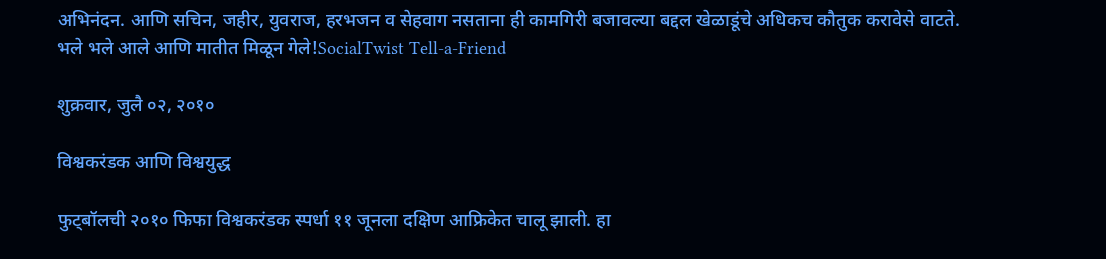अभिनंदन. आणि सचिन, जहीर, युवराज, हरभजन व सेहवाग नसताना ही कामगिरी बजावल्या बद्दल खेळाडूंचे अधिकच कौतुक करावेसे वाटते.
भले भले आले आणि मातीत मिळून गेले!SocialTwist Tell-a-Friend

शुक्रवार, जुलै ०२, २०१०

विश्वकरंडक आणि विश्वयुद्ध

फुट्बॉलची २०१० फिफा विश्वकरंडक स्पर्धा ११ जूनला दक्षिण आफ्रिकेत चालू झाली. हा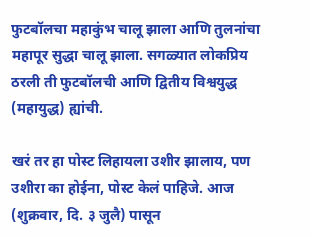फुटबॉलचा महाकुंभ चालू झाला आणि तुलनांचा महापूर सुद्धा चालू झाला. सगळ्यात लोकप्रिय ठरली ती फुटबॉलची आणि द्वितीय विश्वयुद्ध (महायुद्ध) ह्यांची.

खरं तर हा पोस्ट लिहायला उशीर झालाय, पण उशीरा का होईना, पोस्ट केलं पाहिजे. आज (शुक्रवार, दि. ३ जुलै) पासून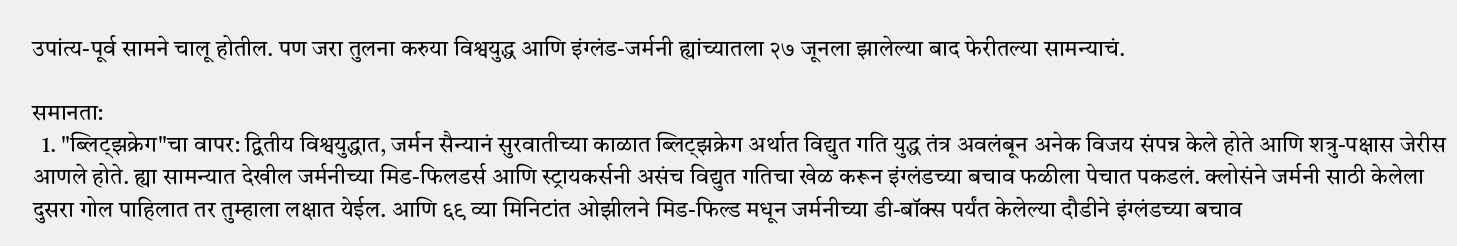उपांत्य-पूर्व सामने चालू होतील. पण जरा तुलना करुया विश्वयुद्ध आणि इंग्लंड-जर्मनी ह्यांच्यातला २७ जूनला झालेल्या बाद फेरीतल्या सामन्याचं.

समानता:
  1. "ब्लिट्झक्रेग"चा वापर: द्वितीय विश्वयुद्धात, जर्मन सैन्यानं सुरवातीच्या काळात ब्लिट्झक्रेग अर्थात विद्युत गति युद्ध तंत्र अवलंबून अनेक विजय संपन्न केले होते आणि शत्रु-पक्षास जेरीस आणले होते. ह्या सामन्यात देखील जर्मनीच्या मिड-फिलडर्स आणि स्ट्रायकर्सनी असंच विद्युत गतिचा खेळ करून इंग्लंडच्या बचाव फळीला पेचात पकडलं. क्लोसंने जर्मनी साठी केलेला दुसरा गोल पाहिलात तर तुम्हाला लक्षात येईल. आणि ६९ व्या मिनिटांत ओझीलने मिड-फिल्ड मधून जर्मनीच्या डी-बॉक्स पर्यंत केलेल्या दौडीने इंग्लंडच्या बचाव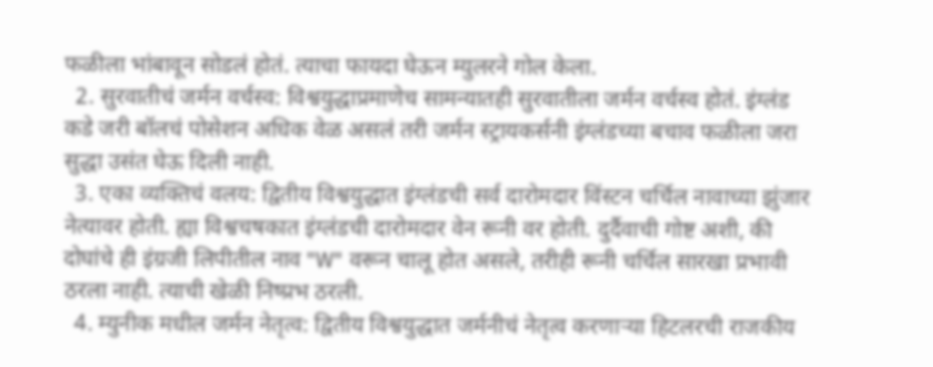फळीला भांबावून सोडलं होतं. त्याचा फायदा घेऊन म्युलरने गोल केला.
  2. सुरवातीचं जर्मन वर्चस्व: विश्वयुद्धाप्रमाणेच सामन्यातही सुरवातीला जर्मन वर्चस्व होतं. इंग्लंड कडे जरी बॉलचं पोसेशन अधिक वेळ असलं तरी जर्मन स्ट्रायकर्सनी इंग्लंडच्या बचाव फळीला जरा सुद्धा उसंत घेऊ दिली नाही.
  3. एका व्यक्तिचं वलय: द्वितीय विश्वयुद्धात इंग्लंडची सर्व दारोमदार विंस्टन चर्चिल नावाच्या झुंजार नेत्यावर होती. ह्या विश्वचषकात इंग्लंडची दारोमदार वेन रूनी वर होती. दुर्दैवाची गोष्ट अशी, की दोघांचे ही इंग्रजी लिपीतील नाव "W" वरून चालू होत असले, तरीही रूनी चर्चिल सारखा प्रभावी ठरला नाही. त्याची खेळी निष्प्रभ ठरली.
  4. म्युनीक मधील जर्मन नेतृत्व: द्वितीय विश्वयुद्धात जर्मनीचं नेतृत्व करणार्‍या हिटलरची राजकीय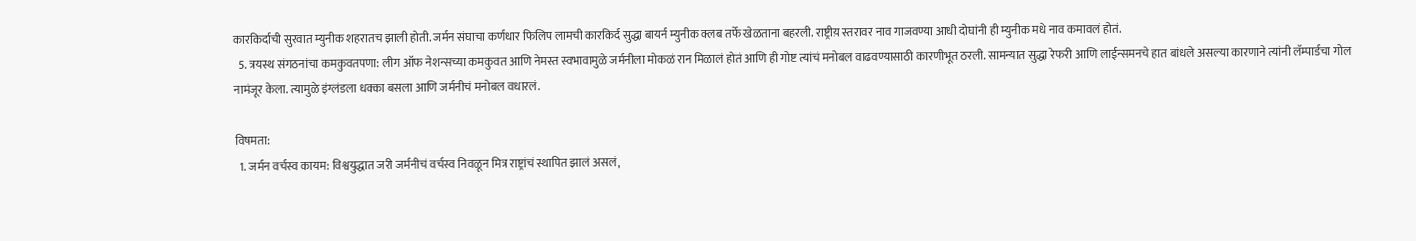कारकिर्दाची सुरवात म्युनीक शहरातच झाली होती. जर्मन संघाचा कर्णधार फिलिप लामची कारकिर्द सुद्धा बायर्न म्युनीक क्लब तर्फे खेळताना बहरली. राष्ट्रीय़ स्तरावर नाव गाजवण्या आधी दोघांनी ही म्युनीक मधे नाव कमावलं होतं.
  5. त्रयस्थ संगठनांचा कमकुवतपणा: लीग ऑफ नेशन्सच्या कमकुवत आणि नेमस्त स्वभावामुळे जर्मनीला मोकळं रान मिळालं होतं आणि ही गोष्ट त्यांचं मनोबल वाढवण्यासाठी कारणीभूत ठरली. सामन्यात सुद्धा रेफरी आणि लाईन्समनचे हात बांधले असल्या कारणाने त्यांनी लॅम्पार्डचा गोल नामंजूर केला. त्यामुळे इंग्लंडला धक्का बसला आणि जर्मनीचं मनोबल वधारलं.

विषमता:
  1. जर्मन वर्चस्व कायम: विश्वयुद्धात जरी जर्मनीचं वर्चस्व निवळून मित्र राष्ट्रांचं स्थापित झालं असलं,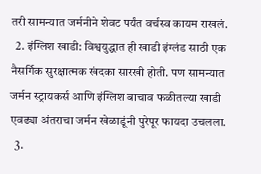तरी सामन्यात जर्मनीने शेवट पर्यंत वर्चस्व कायम राखलं.
  2. इंग्लिश खाडी: विश्वयुद्धात ही खाडी इंग्लंड साठी एक नैसर्गिक सुरक्षात्मक खंदका सारखी होती. पण सामन्यात जर्मन स्ट्रायकर्स आणि इंग्लिश बाचाव फळीतल्या खाडी एवढ्या अंतराचा जर्मन खेळाडूंनी पुरेपूर फायदा उचलला.
  3.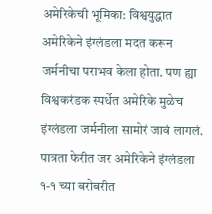अमेरिकेची भूमिका: विश्वयुद्धात अमेरिकेने इंग्लंडला मदत करून जर्मनीचा पराभव केला होता. पण ह्या विश्वकरंडक स्पर्धेत अमेरिके मुळेच इंग्लंडला जर्मनीला सामोरं जावं लागलं. पात्रता फेरीत जर अमेरिकेने इंग्लंडला १-१ च्या बरोबरीत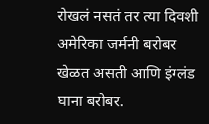रोखलं नसतं तर त्या दिवशी अमेरिका जर्मनी बरोबर खेळत असती आणि इंग्लंड घाना बरोबर.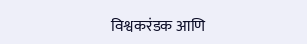विश्वकरंडक आणि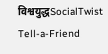विश्वयुद्धSocialTwist Tell-a-Friend